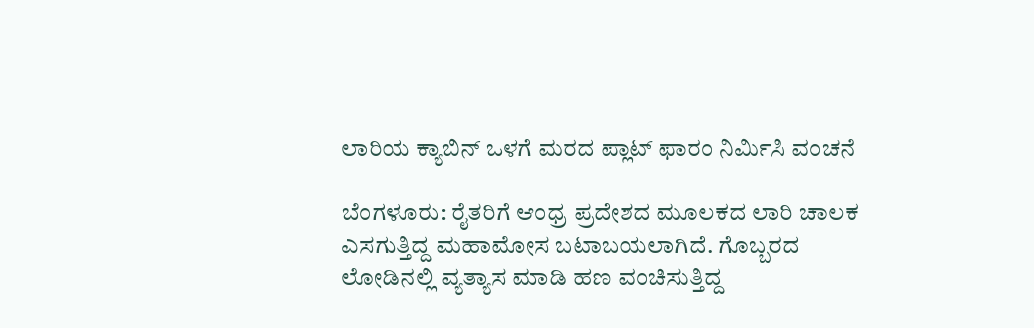ಲಾರಿಯ ಕ್ಯಾಬಿನ್ ಒಳಗೆ ಮರದ ಪ್ಲಾಟ್ ಫಾರಂ ನಿರ್ಮಿಸಿ ವಂಚನೆ

ಬೆಂಗಳೂರು: ರೈತರಿಗೆ ಆಂಧ್ರ ಪ್ರದೇಶದ ಮೂಲಕದ ಲಾರಿ ಚಾಲಕ ಎಸಗುತ್ತಿದ್ದ ಮಹಾಮೋಸ ಬಟಾಬಯಲಾಗಿದೆ. ಗೊಬ್ಬರದ ಲೋಡಿನಲ್ಲಿ ವ್ಯತ್ಯಾಸ ಮಾಡಿ ಹಣ ವಂಚಿಸುತ್ತಿದ್ದ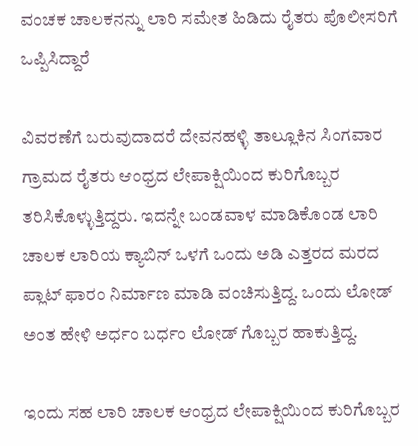ವಂಚಕ ಚಾಲಕನನ್ನು ಲಾರಿ ಸಮೇತ ಹಿಡಿದು ರೈತರು ಪೊಲೀಸರಿಗೆ ಒಪ್ಪಿಸಿದ್ದಾರೆ

ವಿವರಣೆಗೆ ಬರುವುದಾದರೆ ದೇವನಹಳ್ಳಿ ತಾಲ್ಲೂಕಿನ ಸಿಂಗವಾರ ಗ್ರಾಮದ ರೈತರು ಆಂಧ್ರದ ಲೇಪಾಕ್ಷಿಯಿಂದ ಕುರಿಗೊಬ್ಬರ ತರಿಸಿಕೊಳ್ಳುತ್ತಿದ್ದರು. ಇದನ್ನೇ ಬಂಡವಾಳ ಮಾಡಿಕೊಂಡ ಲಾರಿ ಚಾಲಕ ಲಾರಿಯ ಕ್ಯಾಬಿನ್ ಒಳಗೆ ಒಂದು ಅಡಿ ಎತ್ತರದ ಮರದ ಪ್ಲಾಟ್ ಫಾರಂ ನಿರ್ಮಾಣ ಮಾಡಿ ವಂಚಿಸುತ್ತಿದ್ದ. ಒಂದು ಲೋಡ್ ಅಂತ ಹೇಳಿ ಅರ್ಧಂ ಬರ್ಧಂ ಲೋಡ್ ಗೊಬ್ಬರ ಹಾಕುತ್ತಿದ್ದ.

ಇಂದು ಸಹ ಲಾರಿ ಚಾಲಕ ಆಂಧ್ರದ ಲೇಪಾಕ್ಷಿಯಿಂದ ಕುರಿಗೊಬ್ಬರ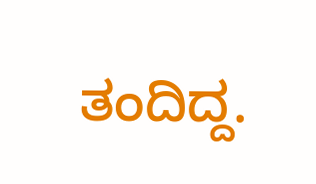ತಂದಿದ್ದ.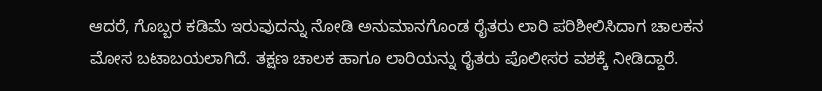ಆದರೆ, ಗೊಬ್ಬರ ಕಡಿಮೆ ಇರುವುದನ್ನು ನೋಡಿ ಅನುಮಾನಗೊಂಡ ರೈತರು ಲಾರಿ ಪರಿಶೀಲಿಸಿದಾಗ ಚಾಲಕನ ಮೋಸ ಬಟಾಬಯಲಾಗಿದೆ. ತಕ್ಷಣ ಚಾಲಕ ಹಾಗೂ ಲಾರಿಯನ್ನು ರೈತರು ಪೊಲೀಸರ ವಶಕ್ಕೆ ನೀಡಿದ್ದಾರೆ.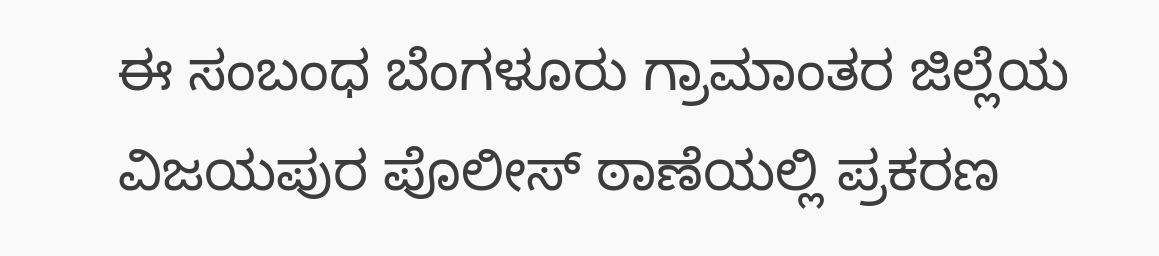ಈ ಸಂಬಂಧ ಬೆಂಗಳೂರು ಗ್ರಾಮಾಂತರ ಜಿಲ್ಲೆಯ ವಿಜಯಪುರ ಪೊಲೀಸ್ ಠಾಣೆಯಲ್ಲಿ ಪ್ರಕರಣ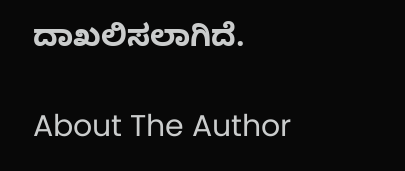ದಾಖಲಿಸಲಾಗಿದೆ.

About The Author